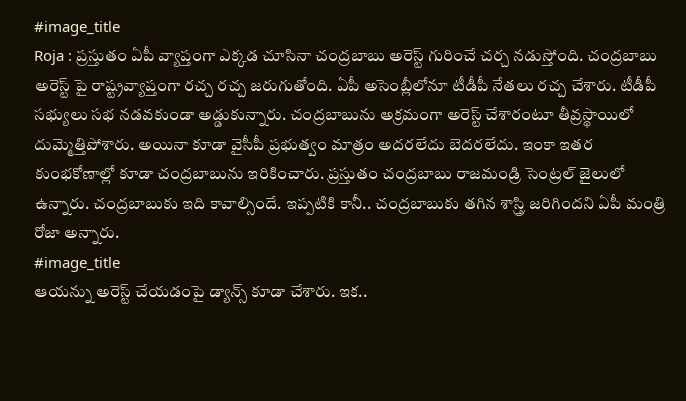#image_title
Roja : ప్రస్తుతం ఏపీ వ్యాప్తంగా ఎక్కడ చూసినా చంద్రబాబు అరెస్ట్ గురించే చర్చ నడుస్తోంది. చంద్రబాబు అరెస్ట్ పై రాష్ట్రవ్యాప్తంగా రచ్చ రచ్చ జరుగుతోంది. ఏపీ అసెంబ్లీలోనూ టీడీపీ నేతలు రచ్చ చేశారు. టీడీపీ సభ్యులు సభ నడవకుండా అడ్డుకున్నారు. చంద్రబాబును అక్రమంగా అరెస్ట్ చేశారంటూ తీవ్రస్థాయిలో దుమ్మెత్తిపోశారు. అయినా కూడా వైసీపీ ప్రభుత్వం మాత్రం అదరలేదు బెదరలేదు. ఇంకా ఇతర కుంభకోణాల్లో కూడా చంద్రబాబును ఇరికించారు. ప్రస్తుతం చంద్రబాబు రాజమండ్రి సెంట్రల్ జైలులో ఉన్నారు. చంద్రబాబుకు ఇది కావాల్సిందే. ఇప్పటికి కానీ.. చంద్రబాబుకు తగిన శాస్త్రి జరిగిందని ఏపీ మంత్రి రోజా అన్నారు.
#image_title
ఆయన్ను అరెస్ట్ చేయడంపై డ్యాన్స్ కూడా చేశారు. ఇక..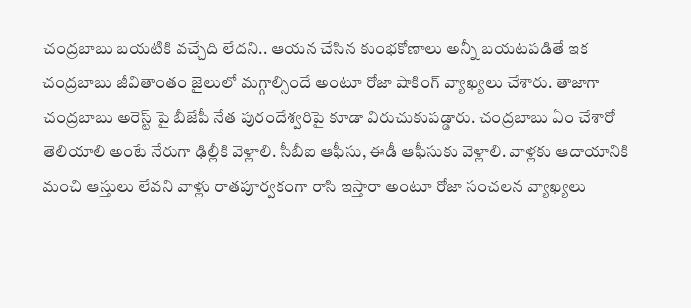చంద్రబాబు బయటికి వచ్చేది లేదని.. ఆయన చేసిన కుంభకోణాలు అన్నీ బయటపడితే ఇక చంద్రబాబు జీవితాంతం జైలులో మగ్గాల్సిందే అంటూ రోజా షాకింగ్ వ్యాఖ్యలు చేశారు. తాజాగా చంద్రబాబు అరెస్ట్ పై బీజేపీ నేత పురందేశ్వరిపై కూడా విరుచుకుపడ్డారు. చంద్రబాబు ఏం చేశారో తెలియాలి అంటే నేరుగా ఢిల్లీకి వెళ్లాలి. సీబీఐ ఆఫీసు, ఈడీ ఆఫీసుకు వెళ్లాలి. వాళ్లకు ఆదాయానికి మంచి ఆస్తులు లేవని వాళ్లు రాతపూర్వకంగా రాసి ఇస్తారా అంటూ రోజా సంచలన వ్యాఖ్యలు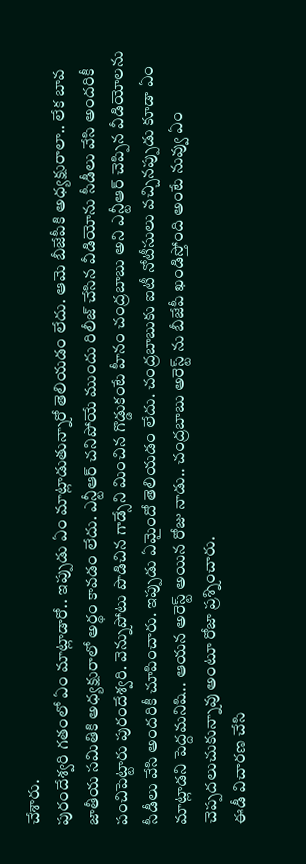చేశారు.
పురందేశ్వరి గతంలో ఏం మాట్లాడారో.. ఇప్పుడు ఏం మాట్లాడుతున్నారో తెలియడం లేదు. ఆమె బీజేపీకి అధ్యక్షురాలా.. లేక బావ జాతీయ సమితికి అధ్యక్షురాలో అర్థం కావడం లేదు. ఎన్టీఆర్ చనిపోయే ముందు రిలీజ్ చేసిన వీడియోను సీడీలు వేసి అందరికీ పంచిపెట్టారు పురందేశ్వరి. వెన్నుపోటు పొడిచిన గాడ్సేని మించిన గొడ్డుకంటే హీనం చంద్రబాబు అని ఎన్టీఆర్ చెప్పిన వీడియోలను సీడీలు వేసి అందరికీ చూపించారు. ఇప్పుడు ఏమైందో తెలియడం లేదు. చంద్రబాబుకు ఐటీ నోటీసులు వచ్చినప్పుడు కూడా ఏం మాట్లాడని పెద్దమనిషి.. ఆయన అరెస్ట్ అయిన రోజు నాడు.. చంద్రబాబు అరెస్ట్ ను బీజేపీ ఖండిస్తోంది అంటే నువ్వు ఏం చెప్పదలుచుకున్నావు అంటూ రోజా ప్రశ్నించారు.
ఈడీ విచారణ చేసి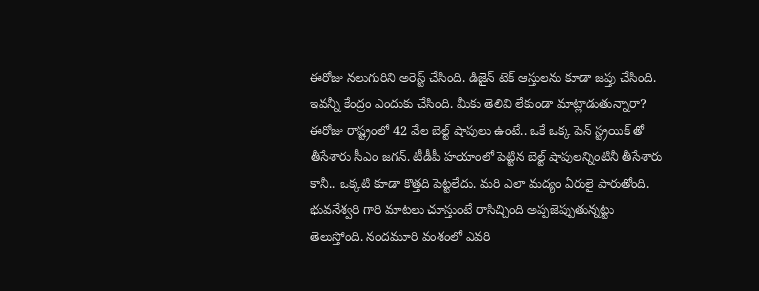ఈరోజు నలుగురిని అరెస్ట్ చేసింది. డిజైన్ టెక్ ఆస్తులను కూడా జప్తు చేసింది. ఇవన్నీ కేంద్రం ఎందుకు చేసింది. మీకు తెలివి లేకుండా మాట్లాడుతున్నారా? ఈరోజు రాష్ట్రంలో 42 వేల బెల్ట్ షాపులు ఉంటే.. ఒకే ఒక్క పెన్ స్ట్రయిక్ తో తీసేశారు సీఎం జగన్. టీడీపీ హయాంలో పెట్టిన బెల్ట్ షాపులన్నింటినీ తీసేశారు కానీ.. ఒక్కటి కూడా కొత్తది పెట్టలేదు. మరి ఎలా మద్యం ఏరులై పారుతోంది. భువనేశ్వరి గారి మాటలు చూస్తుంటే రాసిచ్చింది అప్పజెప్పుతున్నట్టు తెలుస్తోంది. నందమూరి వంశంలో ఎవరి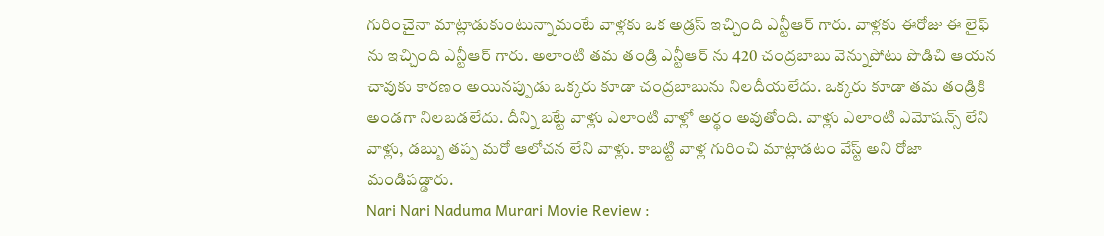గురించైనా మాట్లాడుకుంటున్నామంటే వాళ్లకు ఒక అడ్రస్ ఇచ్చింది ఎన్టీఆర్ గారు. వాళ్లకు ఈరోజు ఈ లైఫ్ ను ఇచ్చింది ఎన్టీఆర్ గారు. అలాంటి తమ తండ్రి ఎన్టీఆర్ ను 420 చంద్రబాబు వెన్నుపోటు పొడిచి ఆయన చావుకు కారణం అయినప్పుడు ఒక్కరు కూడా చంద్రబాబును నిలదీయలేదు. ఒక్కరు కూడా తమ తండ్రికి అండగా నిలబడలేదు. దీన్ని బట్టే వాళ్లు ఎలాంటి వాళ్లో అర్థం అవుతోంది. వాళ్లు ఎలాంటి ఎమోషన్స్ లేని వాళ్లు, డబ్బు తప్ప మరో ఆలోచన లేని వాళ్లు. కాబట్టి వాళ్ల గురించి మాట్లాడటం వేస్ట్ అని రోజా మండిపడ్డారు.
Nari Nari Naduma Murari Movie Review :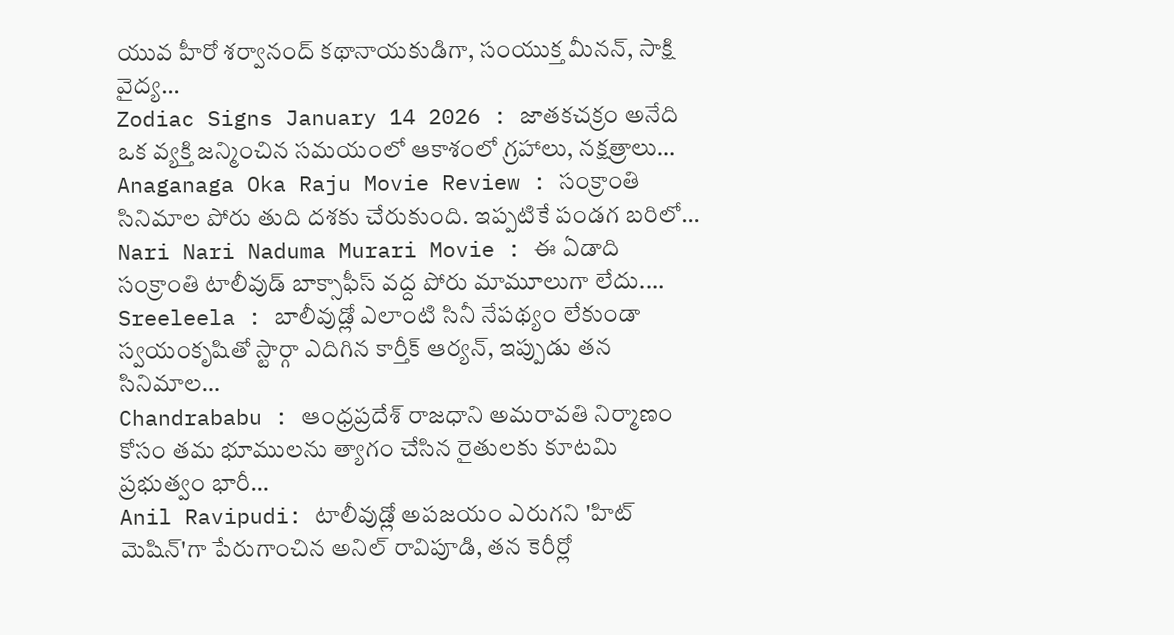యువ హీరో శర్వానంద్ కథానాయకుడిగా, సంయుక్త మీనన్, సాక్షి వైద్య…
Zodiac Signs January 14 2026 : జాతకచక్రం అనేది ఒక వ్యక్తి జన్మించిన సమయంలో ఆకాశంలో గ్రహాలు, నక్షత్రాలు…
Anaganaga Oka Raju Movie Review : సంక్రాంతి సినిమాల పోరు తుది దశకు చేరుకుంది. ఇప్పటికే పండగ బరిలో…
Nari Nari Naduma Murari Movie : ఈ ఏడాది సంక్రాంతి టాలీవుడ్ బాక్సాఫీస్ వద్ద పోరు మామూలుగా లేదు.…
Sreeleela : బాలీవుడ్లో ఎలాంటి సినీ నేపథ్యం లేకుండా స్వయంకృషితో స్టార్గా ఎదిగిన కార్తీక్ ఆర్యన్, ఇప్పుడు తన సినిమాల…
Chandrababu : ఆంధ్రప్రదేశ్ రాజధాని అమరావతి నిర్మాణం కోసం తమ భూములను త్యాగం చేసిన రైతులకు కూటమి ప్రభుత్వం భారీ…
Anil Ravipudi: టాలీవుడ్లో అపజయం ఎరుగని 'హిట్ మెషిన్'గా పేరుగాంచిన అనిల్ రావిపూడి, తన కెరీర్లో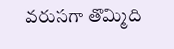వరుసగా తొమ్మిది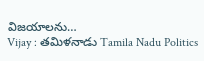విజయాలను…
Vijay : తమిళనాడు Tamila Nadu Politics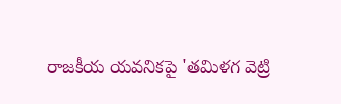రాజకీయ యవనికపై 'తమిళగ వెట్రి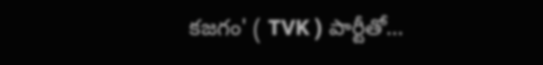కజగం' ( TVK ) పార్టీతో…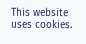This website uses cookies.